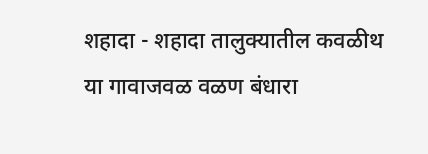शहादा - शहादा तालुक्यातील कवळीथ या गावाजवळ वळण बंधारा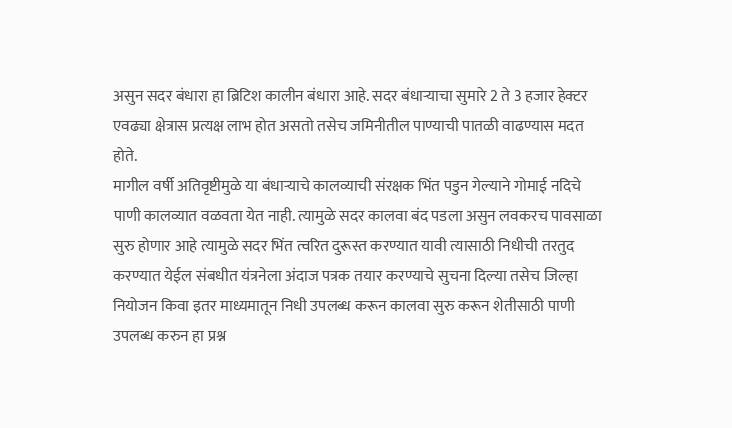असुन सदर बंधारा हा ब्रिटिश कालीन बंधारा आहे. सदर बंधाऱ्याचा सुमारे 2 ते 3 हजार हेक्टर एवढ्या क्षेत्रास प्रत्यक्ष लाभ होत असतो तसेच जमिनीतील पाण्याची पातळी वाढण्यास मदत होते.
मागील वर्षी अतिवृष्टीमुळे या बंधाऱ्याचे कालव्याची संरक्षक भिंत पडुन गेल्याने गोमाई नदिचे पाणी कालव्यात वळवता येत नाही. त्यामुळे सदर कालवा बंद पडला असुन लवकरच पावसाळा सुरु होणार आहे त्यामुळे सदर भिंत त्वरित दुरूस्त करण्यात यावी त्यासाठी निधीची तरतुद करण्यात येईल संबधीत यंत्रनेला अंदाज पत्रक तयार करण्याचे सुचना दिल्या तसेच जिल्हा नियोजन किवा इतर माध्यमातून निधी उपलब्ध करून कालवा सुरु करून शेतीसाठी पाणी उपलब्ध करुन हा प्रश्न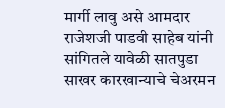मार्गी लावु असे आमदार राजेशजी पाडवी साहेब यांनी सांगितले यावेळी सातपुडा साखर कारखान्याचे चेअरमन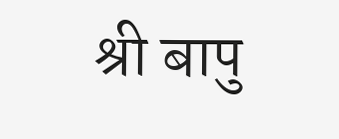श्री बापु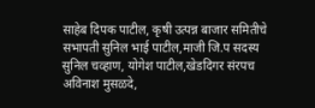साहेब दिपक पाटील, कृषी उत्पन्न बाजार समितीचे सभापती सुनिल भाई पाटील,माजी जि.प सदस्य सुनिल चव्हाण, योगेश पाटील,खेडदिगर संरपच अविनाश मुसळदे,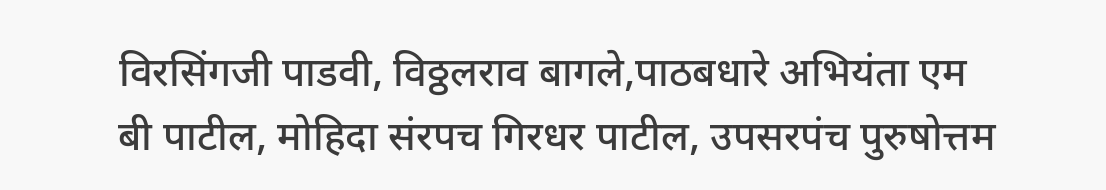विरसिंगजी पाडवी, विठ्ठलराव बागले,पाठबधारे अभियंता एम बी पाटील, मोहिदा संरपच गिरधर पाटील, उपसरपंच पुरुषोत्तम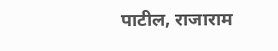पाटील, राजाराम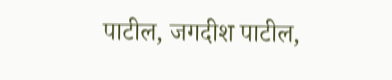पाटील, जगदीश पाटील,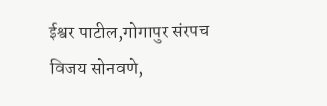ईश्वर पाटील,गोगापुर संरपच विजय सोनवणे,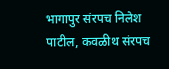भागापुर संरपच निलेश पाटील, कवळीथ संरपच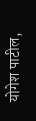योगेश पाटील,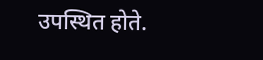उपस्थित होते.